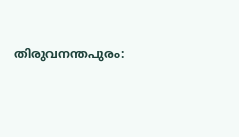തിരുവനന്തപുരം: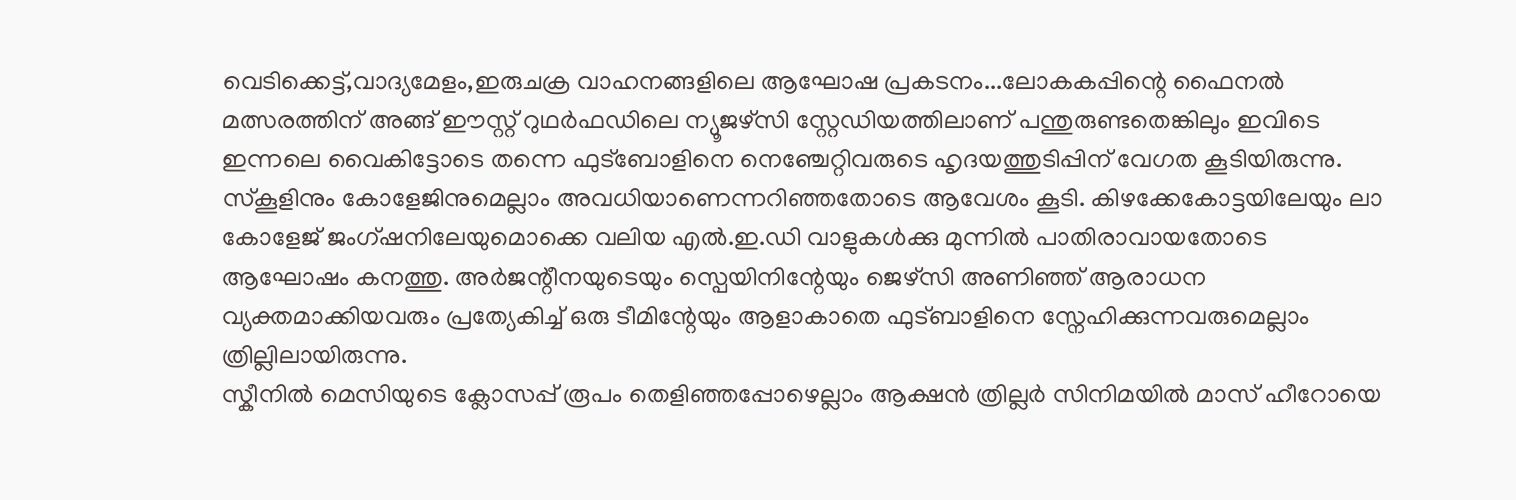വെടിക്കെട്ട്,വാദ്യമേളം,ഇരുചക്ര വാഹനങ്ങളിലെ ആഘോഷ പ്രകടനം...ലോകകപ്പിന്റെ ഫൈനൽ മത്സരത്തിന് അങ്ങ് ഈസ്റ്റ് റുഥർഫഡിലെ ന്യൂജഴ്സി സ്റ്റേഡിയത്തിലാണ് പന്തുരുണ്ടതെങ്കിലും ഇവിടെ ഇന്നലെ വൈകിട്ടോടെ തന്നെ ഫുട്ബോളിനെ നെഞ്ചേറ്റിവരുടെ ഹൃദയത്തുടിപ്പിന് വേഗത കൂടിയിരുന്നു.
സ്കൂളിനും കോളേജിനുമെല്ലാം അവധിയാണെന്നറിഞ്ഞതോടെ ആവേശം കൂടി. കിഴക്കേകോട്ടയിലേയും ലാ കോളേജ് ജംഗ്ഷനിലേയുമൊക്കെ വലിയ എൽ.ഇ.ഡി വാളുകൾക്കു മുന്നിൽ പാതിരാവായതോടെ ആഘോഷം കനത്തു. അർജന്റീനയുടെയും സ്പെയിനിന്റേയും ജെഴ്സി അണിഞ്ഞ് ആരാധന വ്യക്തമാക്കിയവരും പ്രത്യേകിച്ച് ഒരു ടീമിന്റേയും ആളാകാതെ ഫുട്ബാളിനെ സ്നേഹിക്കുന്നവരുമെല്ലാം ത്രില്ലിലായിരുന്നു.
സ്കീനിൽ മെസിയുടെ ക്ലോസപ്പ് രൂപം തെളിഞ്ഞപ്പോഴെല്ലാം ആക്ഷൻ ത്രില്ലർ സിനിമയിൽ മാസ് ഹീറോയെ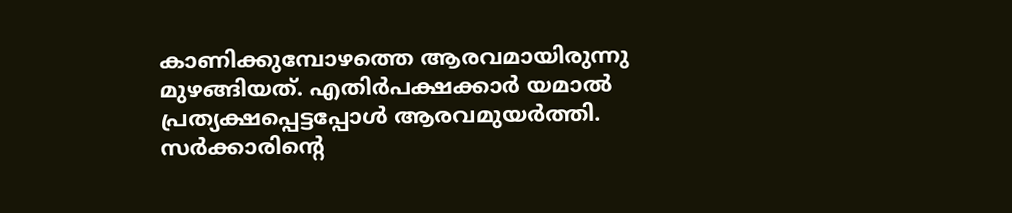കാണിക്കുമ്പോഴത്തെ ആരവമായിരുന്നു മുഴങ്ങിയത്. എതിർപക്ഷക്കാർ യമാൽ പ്രത്യക്ഷപ്പെട്ടപ്പോൾ ആരവമുയർത്തി.
സർക്കാരിന്റെ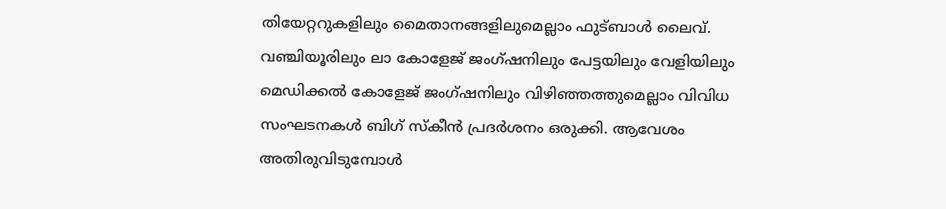തിയേറ്ററുകളിലും മൈതാനങ്ങളിലുമെല്ലാം ഫുട്ബാൾ ലൈവ്. വഞ്ചിയൂരിലും ലാ കോളേജ് ജംഗ്ഷനിലും പേട്ടയിലും വേളിയിലും മെഡിക്കൽ കോളേജ് ജംഗ്ഷനിലും വിഴിഞ്ഞത്തുമെല്ലാം വിവിധ സംഘടനകൾ ബിഗ് സ്കീൻ പ്രദർശനം ഒരുക്കി. ആവേശം അതിരുവിടുമ്പോൾ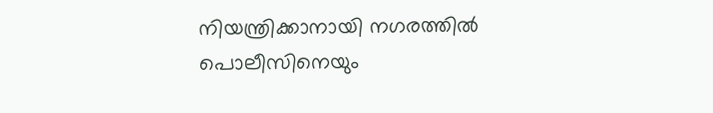നിയന്ത്രിക്കാനായി നഗരത്തിൽ പൊലീസിനെയും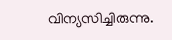വിന്യസിച്ചിരുന്നു.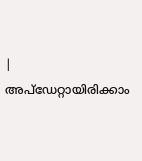|
അപ്ഡേറ്റായിരിക്കാം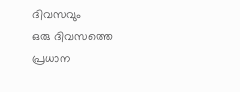ദിവസവും
ഒരു ദിവസത്തെ പ്രധാന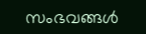സംഭവങ്ങൾ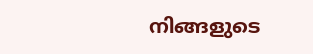നിങ്ങളുടെ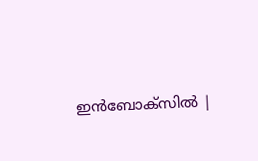ഇൻബോക്സിൽ |